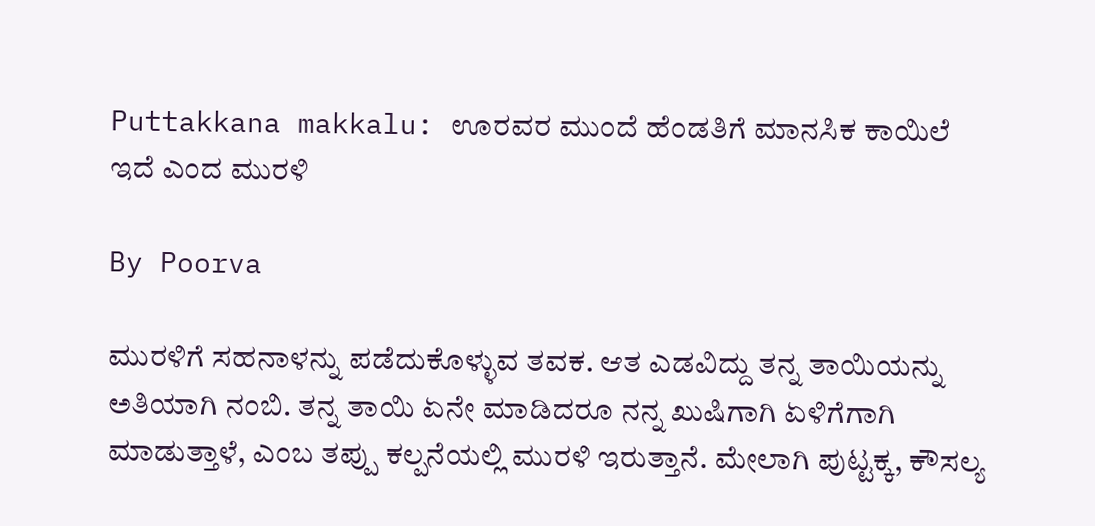Puttakkana makkalu: ಊರವರ ಮುಂದೆ ಹೆಂಡತಿಗೆ ಮಾನಸಿಕ ಕಾಯಿಲೆ ಇದೆ ಎಂದ ಮುರಳಿ

By Poorva

ಮುರಳಿಗೆ ಸಹನಾಳನ್ನು ಪಡೆದುಕೊಳ್ಳುವ ತವಕ. ಆತ ಎಡವಿದ್ದು ತನ್ನ ತಾಯಿಯನ್ನು ಅತಿಯಾಗಿ ನಂಬಿ. ತನ್ನ ತಾಯಿ ಏನೇ ಮಾಡಿದರೂ ನನ್ನ ಖುಷಿಗಾಗಿ ಏಳಿಗೆಗಾಗಿ ಮಾಡುತ್ತಾಳೆ, ಎಂಬ ತಪ್ಪು ಕಲ್ಪನೆಯಲ್ಲಿ ಮುರಳಿ ಇರುತ್ತಾನೆ. ಮೇಲಾಗಿ ಪುಟ್ಟಕ್ಕ, ಕೌಸಲ್ಯ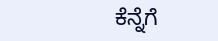ಕೆನ್ನೆಗೆ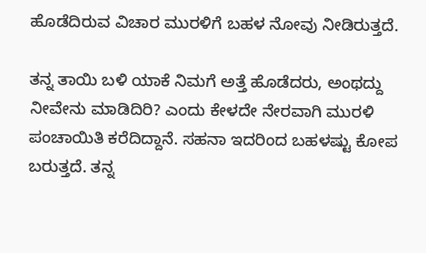ಹೊಡೆದಿರುವ ವಿಚಾರ ಮುರಳಿಗೆ ಬಹಳ ನೋವು ನೀಡಿರುತ್ತದೆ.

ತನ್ನ ತಾಯಿ ಬಳಿ ಯಾಕೆ ನಿಮಗೆ ಅತ್ತೆ ಹೊಡೆದರು, ಅಂಥದ್ದು ನೀವೇನು ಮಾಡಿದಿರಿ? ಎಂದು ಕೇಳದೇ ನೇರವಾಗಿ ಮುರಳಿ ಪಂಚಾಯಿತಿ ಕರೆದಿದ್ದಾನೆ. ಸಹನಾ ಇದರಿಂದ ಬಹಳಷ್ಟು ಕೋಪ ಬರುತ್ತದೆ. ತನ್ನ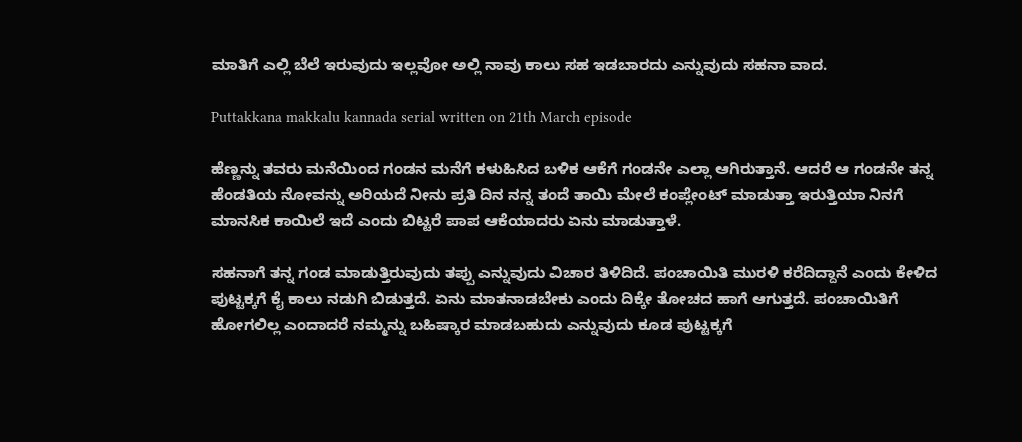ಮಾತಿಗೆ ಎಲ್ಲಿ ಬೆಲೆ ಇರುವುದು ಇಲ್ಲವೋ ಅಲ್ಲಿ ನಾವು ಕಾಲು ಸಹ ಇಡಬಾರದು ಎನ್ನುವುದು ಸಹನಾ ವಾದ.

Puttakkana makkalu kannada serial written on 21th March episode

ಹೆಣ್ಣನ್ನು ತವರು ಮನೆಯಿಂದ ಗಂಡನ ಮನೆಗೆ ಕಳುಹಿಸಿದ ಬಳಿಕ ಆಕೆಗೆ ಗಂಡನೇ ಎಲ್ಲಾ ಆಗಿರುತ್ತಾನೆ. ಆದರೆ ಆ ಗಂಡನೇ ತನ್ನ ಹೆಂಡತಿಯ ನೋವನ್ನು ಅರಿಯದೆ ನೀನು ಪ್ರತಿ ದಿನ ನನ್ನ ತಂದೆ ತಾಯಿ ಮೇಲೆ ಕಂಪ್ಲೇಂಟ್ ಮಾಡುತ್ತಾ ಇರುತ್ತಿಯಾ ನಿನಗೆ ಮಾನಸಿಕ ಕಾಯಿಲೆ ಇದೆ ಎಂದು ಬಿಟ್ಟರೆ ಪಾಪ ಆಕೆಯಾದರು ಏನು ಮಾಡುತ್ತಾಳೆ.

ಸಹನಾಗೆ ತನ್ನ ಗಂಡ ಮಾಡುತ್ತಿರುವುದು ತಪ್ಪು ಎನ್ನುವುದು ವಿಚಾರ ತಿಳಿದಿದೆ. ಪಂಚಾಯಿತಿ ಮುರಳಿ ಕರೆದಿದ್ದಾನೆ ಎಂದು ಕೇಳಿದ ಪುಟ್ಟಕ್ಕಗೆ ಕೈ ಕಾಲು ನಡುಗಿ ಬಿಡುತ್ತದೆ. ಏನು ಮಾತನಾಡಬೇಕು ಎಂದು ದಿಕ್ಕೇ ತೋಚದ ಹಾಗೆ ಆಗುತ್ತದೆ. ಪಂಚಾಯಿತಿಗೆ ಹೋಗಲಿಲ್ಲ ಎಂದಾದರೆ ನಮ್ಮನ್ನು ಬಹಿಷ್ಕಾರ ಮಾಡಬಹುದು ಎನ್ನುವುದು ಕೂಡ ಪುಟ್ಟಕ್ಕಗೆ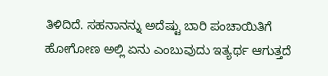ತಿಳಿದಿದೆ. ಸಹನಾನನ್ನು ಅದೆಷ್ಟು ಬಾರಿ ಪಂಚಾಯಿತಿಗೆ ಹೋಗೋಣ ಅಲ್ಲಿ ಏನು ಎಂಬುವುದು ಇತ್ಯರ್ಥ ಆಗುತ್ತದೆ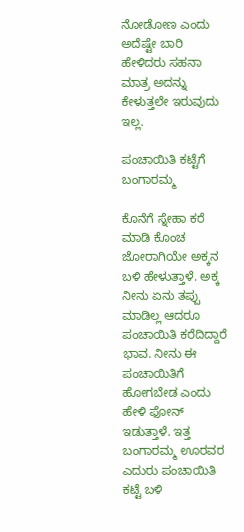ನೋಡೋಣ ಎಂದು ಅದೆಷ್ಟೇ ಬಾರಿ ಹೇಳಿದರು ಸಹನಾ ಮಾತ್ರ ಅದನ್ನು ಕೇಳುತ್ತಲೇ ಇರುವುದು ಇಲ್ಲ.

ಪಂಚಾಯಿತಿ ಕಟ್ಟೆಗೆ ಬಂಗಾರಮ್ಮ

ಕೊನೆಗೆ ಸ್ನೇಹಾ ಕರೆ ಮಾಡಿ ಕೊಂಚ ಜೋರಾಗಿಯೇ ಅಕ್ಕನ ಬಳಿ ಹೇಳುತ್ತಾಳೆ. ಅಕ್ಕ ನೀನು ಏನು ತಪ್ಪು ಮಾಡಿಲ್ಲ ಆದರೂ ಪಂಚಾಯಿತಿ ಕರೆದಿದ್ದಾರೆ ಭಾವ. ನೀನು ಈ ಪಂಚಾಯಿತಿಗೆ ಹೋಗಬೇಡ ಎಂದು ಹೇಳಿ ಫೋನ್ ಇಡುತ್ತಾಳೆ. ಇತ್ತ ಬಂಗಾರಮ್ಮ ಊರವರ ಎದುರು ಪಂಚಾಯಿತಿ ಕಟ್ಟೆ ಬಳಿ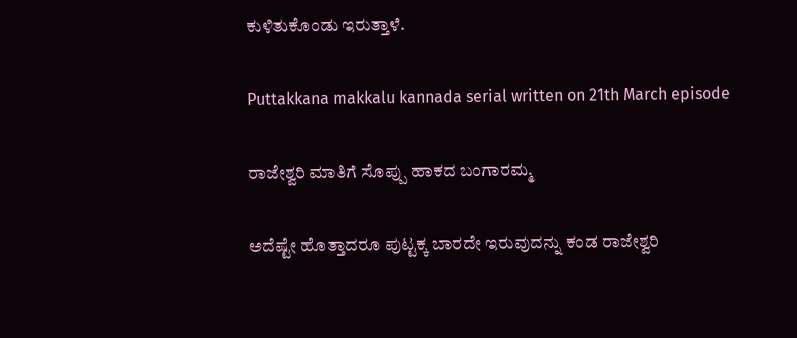ಕುಳಿತುಕೊಂಡು ಇರುತ್ತಾಳೆ.

Puttakkana makkalu kannada serial written on 21th March episode

ರಾಜೇಶ್ವರಿ ಮಾತಿಗೆ ಸೊಪ್ಪು ಹಾಕದ ಬಂಗಾರಮ್ಮ

ಅದೆಷ್ಟೇ ಹೊತ್ತಾದರೂ ಪುಟ್ಟಕ್ಕ ಬಾರದೇ ಇರುವುದನ್ನು ಕಂಡ ರಾಜೇಶ್ವರಿ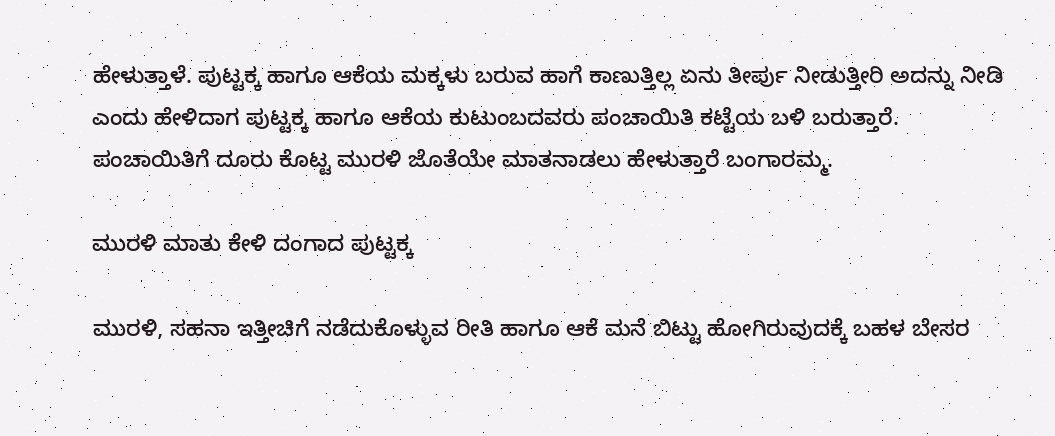ಹೇಳುತ್ತಾಳೆ. ಪುಟ್ಟಕ್ಕ ಹಾಗೂ ಆಕೆಯ ಮಕ್ಕಳು ಬರುವ ಹಾಗೆ ಕಾಣುತ್ತಿಲ್ಲ ಏನು ತೀರ್ಪು ನೀಡುತ್ತೀರಿ ಅದನ್ನು ನೀಡಿ ಎಂದು ಹೇಳಿದಾಗ ಪುಟ್ಟಕ್ಕ ಹಾಗೂ ಆಕೆಯ ಕುಟುಂಬದವರು ಪಂಚಾಯಿತಿ ಕಟ್ಟೆಯ ಬಳಿ ಬರುತ್ತಾರೆ. ಪಂಚಾಯಿತಿಗೆ ದೂರು ಕೊಟ್ಟ ಮುರಳಿ ಜೊತೆಯೇ ಮಾತನಾಡಲು ಹೇಳುತ್ತಾರೆ ಬಂಗಾರಮ್ಮ.

ಮುರಳಿ ಮಾತು ಕೇಳಿ ದಂಗಾದ ಪುಟ್ಟಕ್ಕ

ಮುರಳಿ, ಸಹನಾ ಇತ್ತೀಚಿಗೆ ನಡೆದುಕೊಳ್ಳುವ ರೀತಿ ಹಾಗೂ ಆಕೆ ಮನೆ ಬಿಟ್ಟು ಹೋಗಿರುವುದಕ್ಕೆ ಬಹಳ ಬೇಸರ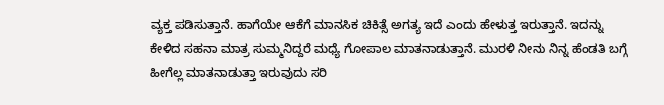ವ್ಯಕ್ತ ಪಡಿಸುತ್ತಾನೆ. ಹಾಗೆಯೇ ಆಕೆಗೆ ಮಾನಸಿಕ ಚಿಕಿತ್ಸೆ ಅಗತ್ಯ ಇದೆ ಎಂದು ಹೇಳುತ್ತ ಇರುತ್ತಾನೆ. ಇದನ್ನು ಕೇಳಿದ ಸಹನಾ ಮಾತ್ರ ಸುಮ್ಮನಿದ್ದರೆ ಮಧ್ಯೆ ಗೋಪಾಲ ಮಾತನಾಡುತ್ತಾನೆ. ಮುರಳಿ ನೀನು ನಿನ್ನ ಹೆಂಡತಿ ಬಗ್ಗೆ ಹೀಗೆಲ್ಲ ಮಾತನಾಡುತ್ತಾ ಇರುವುದು ಸರಿ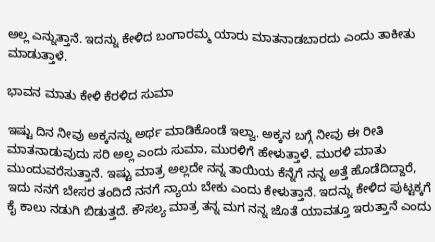ಅಲ್ಲ ಎನ್ನುತ್ತಾನೆ. ಇದನ್ನು ಕೇಳಿದ ಬಂಗಾರಮ್ಮ ಯಾರು ಮಾತನಾಡಬಾರದು ಎಂದು ತಾಕೀತು ಮಾಡುತ್ತಾಳೆ.

ಭಾವನ ಮಾತು ಕೇಳಿ ಕೆರಳಿದ ಸುಮಾ

ಇಷ್ಟು ದಿನ ನೀವು ಅಕ್ಕನನ್ನು ಅರ್ಥ ಮಾಡಿಕೊಂಡೆ ಇಲ್ವಾ. ಅಕ್ಕನ ಬಗ್ಗೆ ನೀವು ಈ ರೀತಿ ಮಾತನಾಡುವುದು ಸರಿ ಅಲ್ಲ ಎಂದು ಸುಮಾ, ಮುರಳಿಗೆ ಹೇಳುತ್ತಾಳೆ. ಮುರಳಿ ಮಾತು ಮುಂದುವರೆಸುತ್ತಾನೆ. ಇಷ್ಟು ಮಾತ್ರ ಅಲ್ಲದೇ ನನ್ನ ತಾಯಿಯ ಕೆನ್ನೆಗೆ ನನ್ನ ಅತ್ತೆ ಹೊಡೆದಿದ್ದಾರೆ, ಇದು ನನಗೆ ಬೇಸರ ತಂದಿದೆ ನನಗೆ ನ್ಯಾಯ ಬೇಕು ಎಂದು ಕೇಳುತ್ತಾನೆ. ಇದನ್ನು ಕೇಳಿದ ಪುಟ್ಟಕ್ಕಗೆ ಕೈ ಕಾಲು ನಡುಗಿ ಬಿಡುತ್ತದೆ. ಕೌಸಲ್ಯ ಮಾತ್ರ ತನ್ನ ಮಗ ನನ್ನ ಜೊತೆ ಯಾವತ್ತೂ ಇರುತ್ತಾನೆ ಎಂದು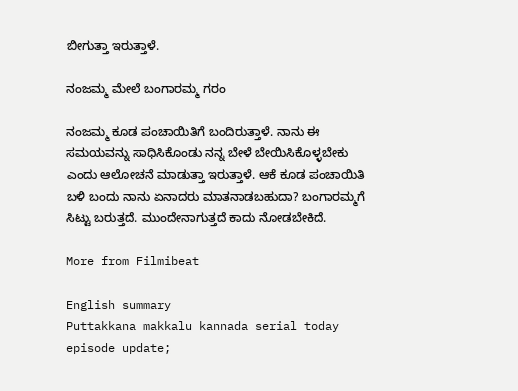ಬೀಗುತ್ತಾ ಇರುತ್ತಾಳೆ.

ನಂಜಮ್ಮ ಮೇಲೆ ಬಂಗಾರಮ್ಮ ಗರಂ

ನಂಜಮ್ಮ ಕೂಡ ಪಂಚಾಯಿತಿಗೆ ಬಂದಿರುತ್ತಾಳೆ. ನಾನು ಈ ಸಮಯವನ್ನು ಸಾಧಿಸಿಕೊಂಡು ನನ್ನ ಬೇಳೆ ಬೇಯಿಸಿಕೊಳ್ಳಬೇಕು ಎಂದು ಆಲೋಚನೆ ಮಾಡುತ್ತಾ ಇರುತ್ತಾಳೆ. ಆಕೆ ಕೂಡ ಪಂಚಾಯಿತಿ ಬಳಿ ಬಂದು ನಾನು ಏನಾದರು ಮಾತನಾಡಬಹುದಾ? ಬಂಗಾರಮ್ಮಗೆ ಸಿಟ್ಟು ಬರುತ್ತದೆ. ಮುಂದೇನಾಗುತ್ತದೆ ಕಾದು ನೋಡಬೇಕಿದೆ.

More from Filmibeat

English summary
Puttakkana makkalu kannada serial today episode update;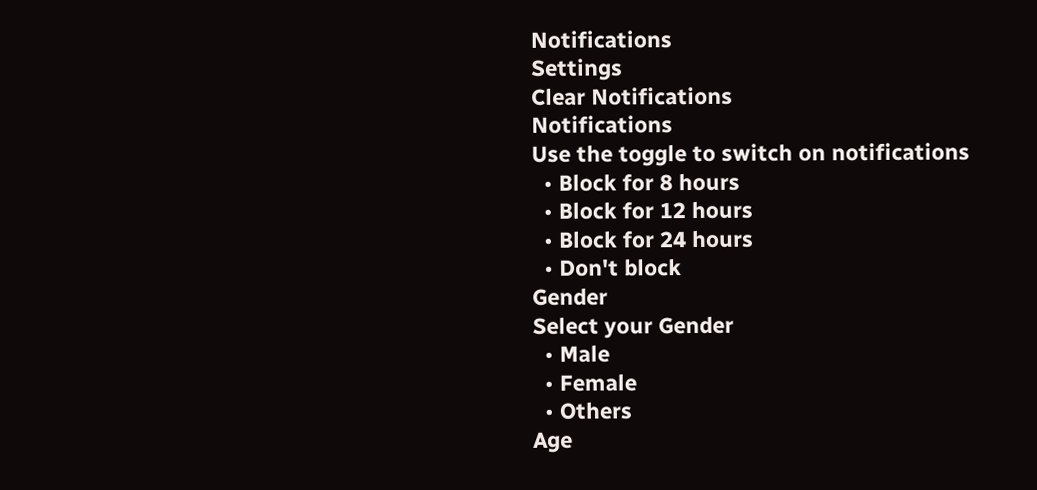Notifications
Settings
Clear Notifications
Notifications
Use the toggle to switch on notifications
  • Block for 8 hours
  • Block for 12 hours
  • Block for 24 hours
  • Don't block
Gender
Select your Gender
  • Male
  • Female
  • Others
Age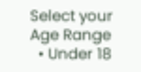Select your Age Range
  • Under 18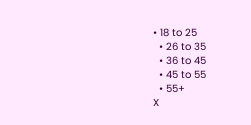• 18 to 25
  • 26 to 35
  • 36 to 45
  • 45 to 55
  • 55+
X